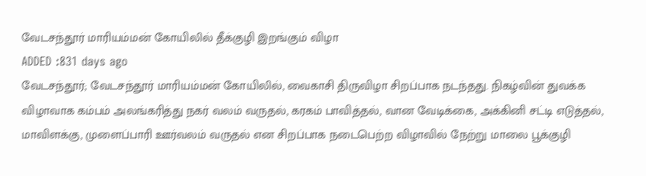வேடசந்தூர் மாரியம்மன் கோயிலில் தீக்குழி இறங்கும் விழா
ADDED :831 days ago
வேடசந்தூர்; வேடசந்தூர் மாரியம்மன் கோயிலில், வைகாசி திருவிழா சிறப்பாக நடந்தது. நிகழ்வின் துவக்க விழாவாக கம்பம் அலங்கரித்து நகர் வலம் வருதல், கரகம் பாவித்தல், வான வேடிக்கை, அக்கினி சட்டி எடுத்தல், மாவிளக்கு, முளைப்பாரி ஊர்வலம் வருதல் என சிறப்பாக நடைபெற்ற விழாவில் நேற்று மாலை பூக்குழி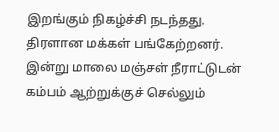இறங்கும் நிகழ்ச்சி நடந்தது. திரளான மக்கள் பங்கேற்றனர். இன்று மாலை மஞ்சள் நீராட்டுடன் கம்பம் ஆற்றுக்குச் செல்லும்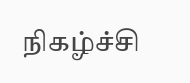நிகழ்ச்சி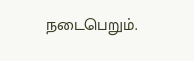நடைபெறும்.